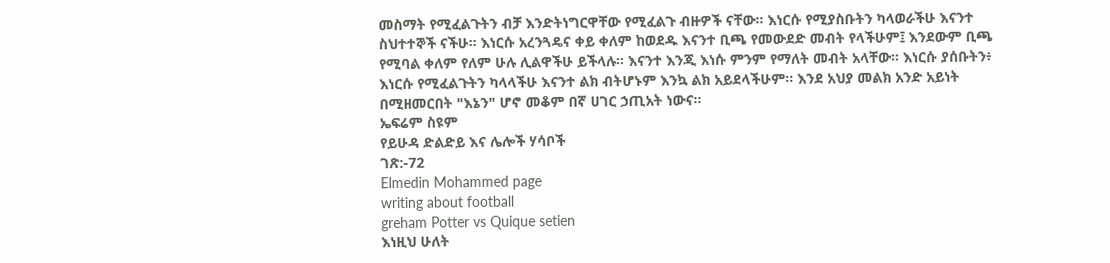መስማት የሚፈልጉትን ብቻ እንድትነግርዋቸው የሚፈልጉ ብዙዎች ናቸው። እነርሱ የሚያስቡትን ካላወራችሁ እናንተ ስህተተኞች ናችሁ። እነርሱ አረንጓዴና ቀይ ቀለም ከወደዱ እናንተ ቢጫ የመውደድ መብት የላችሁም፤ እንደውም ቢጫ የሚባል ቀለም የለም ሁሉ ሊልዋችሁ ይችላሉ። እናንተ እንጂ እነሱ ምንም የማለት መብት አላቸው። እነርሱ ያሰቡትን፥ እነርሱ የሚፈልጉትን ካላላችሁ እናንተ ልክ ብትሆኑም እንኳ ልክ አይደላችሁም። እንደ አህያ መልክ አንድ አይነት በሚዘመርበት "እኔን" ሆኖ መቆም በኛ ሀገር ኃጢአት ነውና።
ኤፍሬም ስዩም
የይሁዳ ድልድይ እና ሌሎች ሃሳቦች
ገጽ:-72
Elmedin Mohammed page
writing about football
greham Potter vs Quique setien
እነዚህ ሁለት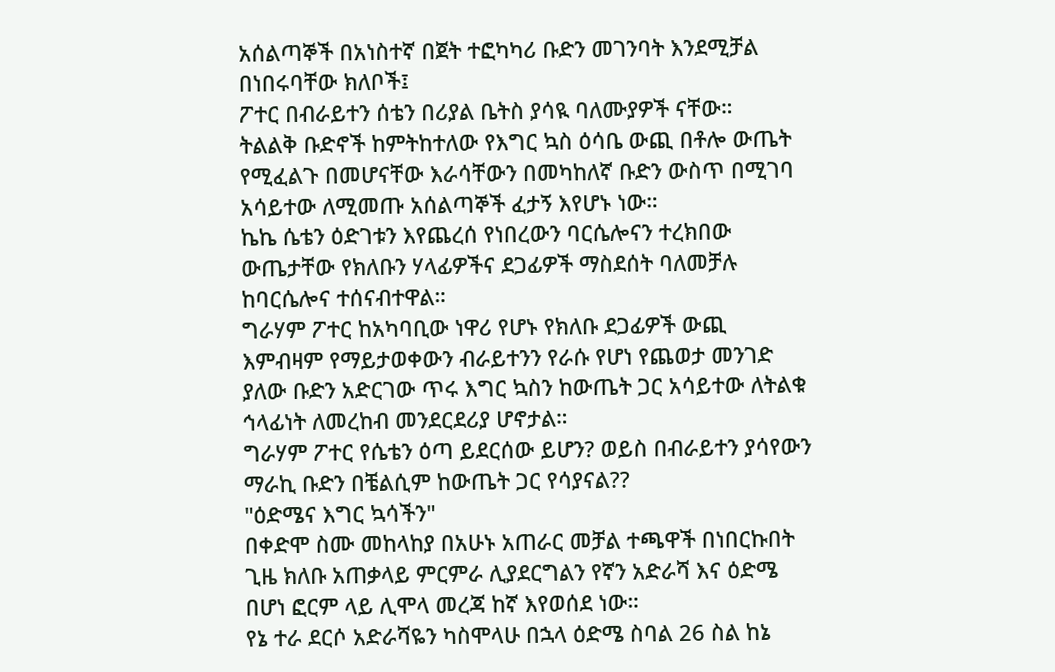አሰልጣኞች በአነስተኛ በጀት ተፎካካሪ ቡድን መገንባት እንደሚቻል በነበሩባቸው ክለቦች፤
ፖተር በብራይተን ሰቴን በሪያል ቤትስ ያሳዪ ባለሙያዎች ናቸው።
ትልልቅ ቡድኖች ከምትከተለው የእግር ኳስ ዕሳቤ ውጪ በቶሎ ውጤት የሚፈልጉ በመሆናቸው እራሳቸውን በመካከለኛ ቡድን ውስጥ በሚገባ አሳይተው ለሚመጡ አሰልጣኞች ፈታኝ እየሆኑ ነው።
ኬኬ ሴቴን ዕድገቱን እየጨረሰ የነበረውን ባርሴሎናን ተረክበው ውጤታቸው የክለቡን ሃላፊዎችና ደጋፊዎች ማስደሰት ባለመቻሉ ከባርሴሎና ተሰናብተዋል።
ግራሃም ፖተር ከአካባቢው ነዋሪ የሆኑ የክለቡ ደጋፊዎች ውጪ እምብዛም የማይታወቀውን ብራይተንን የራሱ የሆነ የጨወታ መንገድ ያለው ቡድን አድርገው ጥሩ እግር ኳስን ከውጤት ጋር አሳይተው ለትልቁ ኅላፊነት ለመረከብ መንደርደሪያ ሆኖታል።
ግራሃም ፖተር የሴቴን ዕጣ ይደርሰው ይሆን? ወይስ በብራይተን ያሳየውን ማራኪ ቡድን በቼልሲም ከውጤት ጋር የሳያናል??
"ዕድሜና እግር ኳሳችን"
በቀድሞ ስሙ መከላከያ በአሁኑ አጠራር መቻል ተጫዋች በነበርኩበት ጊዜ ክለቡ አጠቃላይ ምርምራ ሊያደርግልን የኛን አድራሻ እና ዕድሜ በሆነ ፎርም ላይ ሊሞላ መረጃ ከኛ እየወሰደ ነው።
የኔ ተራ ደርሶ አድራሻዬን ካስሞላሁ በኋላ ዕድሜ ስባል 26 ስል ከኔ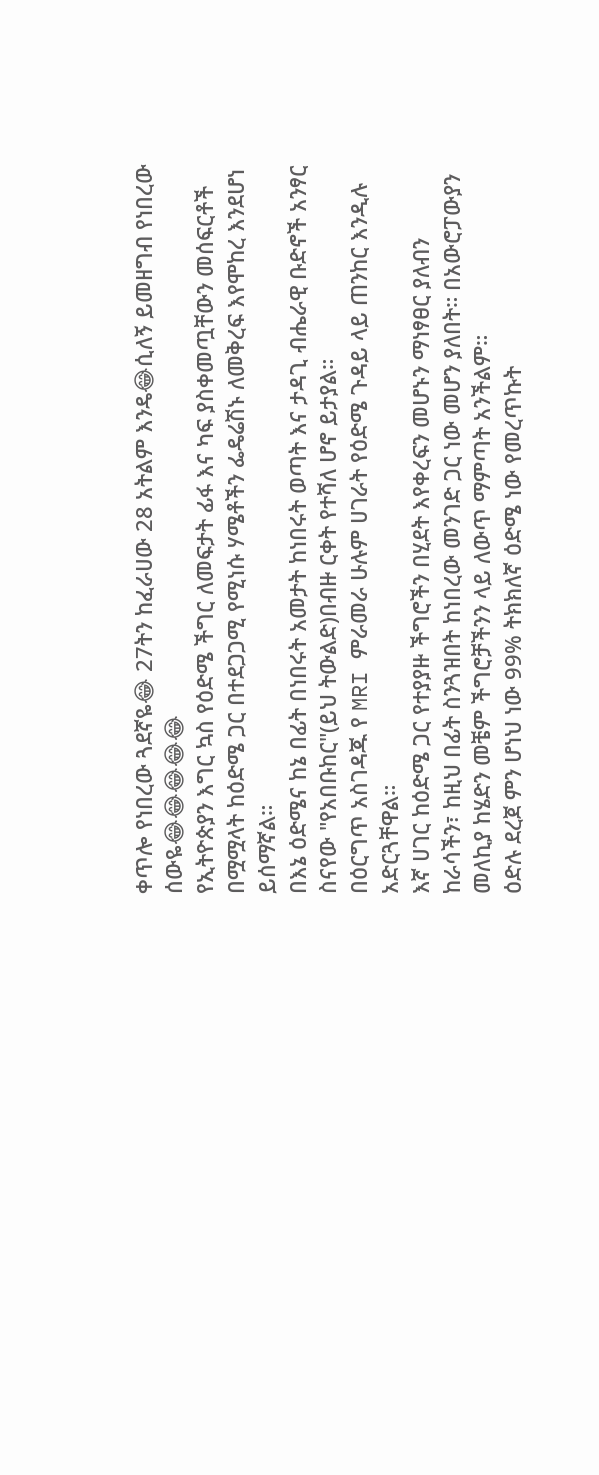ቀጥሎ የነበረው ጓደኛዬ😂 27ትን ከፈራሀው 28 አትልም እንዴ😂ሲለኝ ይመዘግብ የነበረው ሰውዬ😂😂😂😂😂
የኢትዮጵያን እግር ኳስ የዕድሜ ችግር ለመፍታት ፊፋ እና ካፍ ያስቀመጧቸውን መሰፍርቶች በሟሟላት ከዕድሜ ጋር በተደጋጋሚ የሚነሱ ሃሜቶችን ፌዴሬሽኑ ለመቅረፍ እየሞከረ እንደሆነ ይሰማኛል።
በእኔ ዕድሜና ከኔ በፊት በነበሩት አመታት ከነበሩት ወጣት እና ታዳጊ ብሔራዊ ቡድኖች አንፃር ስናየው "የአበቡከር"(ይህ ትውልድ)በብዙ ርቀት የተሻለ ሆኖ ይታያል።
በዕርግጥ አስገዳጁ የ MRI ምራመራ ሁሉም ሀገራት የዕድሜ ጉዳይ ላይ ጠንከር እንዲሉ አድርጓቸዋል።
እኛ ሀገር ከዕድሜ ጋር የተያያዙ ችግሮችን በሂደት እየቀረፍን መሆኑን ማነፃፀር ያለብን ከራሳችን፣ ከዚህ በፊት ስንጓዝበት ከነበረው መንገድ ጋር ነው መሆን ያለበት። በአውሮፓውያን መለኪያ ከሄድን መቼም ችግሮቻችንን ላይ ለውጥ ማምጣት አንችልም።
ዕድሉ ደረጀ ምን ሆነህ ነው 99% ትክክለኛ ዕድሜ ነው የመረጥኩት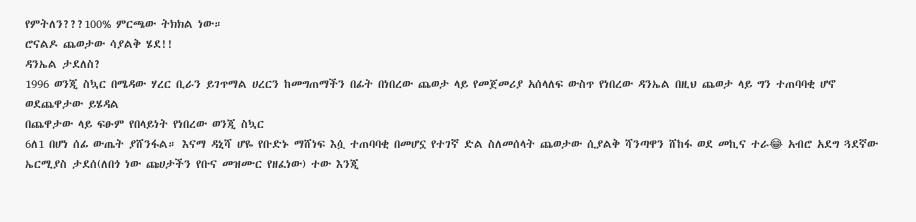የምትለን???100% ምርጫው ትክክል ነው።
ሮናልዶ ጨወታው ሳያልቅ ሄደ!!
ዳንኤል ታደለስ?
1996 ወንጂ ስኳር በሜዳው ሃረር ቢራን ይገጥማል ሀረርን ከመግጠማችን በፊት በነበረው ጨወታ ላይ የመጀመሪያ አሰላለፍ ውስጥ የነበረው ዳንኤል በዚህ ጨወታ ላይ ግን ተጠባባቂ ሆኖ ወደጨዋታው ይሄዳል
በጨዋታው ላይ ፍፁም የበላይነት የነበረው ወንጂ ስኳር
6ለ1 በሆነ ሰፊ ውጤት ያሸንፋል። እናማ ዳኒሻ ሆዬ የቡድኑ ማሸነፍ እሷ ተጠባባቂ በመሆኗ የተገኛ ድል ስለመሰላት ጨወታው ሲያልቅ ሻንጣዋን ሸከፋ ወደ መኪና ተራ😂 አብሮ አደግ ጓደኛው ኤርሚያስ ታደሰ(ለበጎ ነው ጩሀታችን የቡና መዝሙር የዘፈነው) ተው እንጂ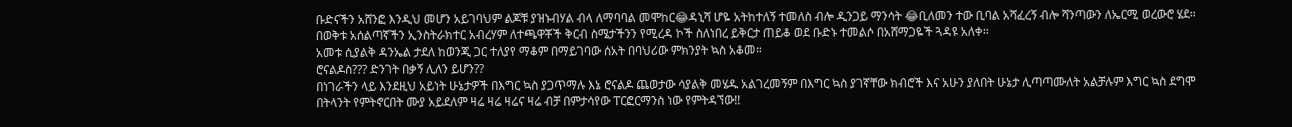ቡድናችን አሸንፎ እንዲህ መሆን አይገባህም ልጆቹ ያዝኑብሃል ብላ ለማባባል መሞከር😂ዳኒሻ ሆዬ አትከተለኝ ተመለስ ብሎ ዲንጋይ ማንሳት 😂ቢለመን ተው ቢባል አሻፈረኝ ብሎ ሻንጣውን ለኤርሚ ወረውሮ ሄደ። በወቅቱ አሰልጣኛችን ኢንስትራክተር አብረሃም ለተጫዋቾች ቅርብ ስሜታችንን የሚረዳ ኮች ስለነበረ ይቅርታ ጠይቆ ወደ ቡድኑ ተመልሶ በአሸማጋዬች ጓዳዩ አለቀ።
አመቱ ሲያልቅ ዳንኤል ታደለ ከወንጂ ጋር ተለያየ ማቆም በማይገባው ሰአት በባህሪው ምክንያት ኳስ አቆመ።
ሮናልዶስ??? ድንገት በቃኝ ሊለን ይሆን??
በነገራችን ላይ እንደዚህ አይነት ሁኔታዎች በእግር ኳስ ያጋጥማሉ እኔ ሮናልዶ ጨወታው ሳያልቅ መሄዱ አልገረመኝም በእግር ኳስ ያገኛቸው ክብሮች እና አሁን ያለበት ሁኔታ ሊጣጣሙለት አልቻሉም እግር ኳስ ደግሞ በትላንት የምትኖርበት ሙያ አይደለም ዛሬ ዛሬ ዛሬና ዛሬ ብቻ በምታሳየው ፐርፎርማንስ ነው የምትዳኘው!!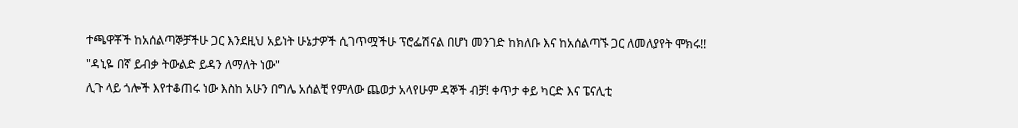ተጫዋቾች ከአሰልጣኞቻችሁ ጋር እንደዚህ አይነት ሁኔታዎች ሲገጥሟችሁ ፕሮፌሽናል በሆነ መንገድ ከክለቡ እና ከአሰልጣኙ ጋር ለመለያየት ሞክሩ!!
"ዳኒዬ በኛ ይብቃ ትውልድ ይዳን ለማለት ነው"
ሊጉ ላይ ጎሎች እየተቆጠሩ ነው እስከ አሁን በግሌ አሰልቺ የምለው ጨወታ አላየሁም ዳኞች ብቻ! ቀጥታ ቀይ ካርድ እና ፔናሊቲ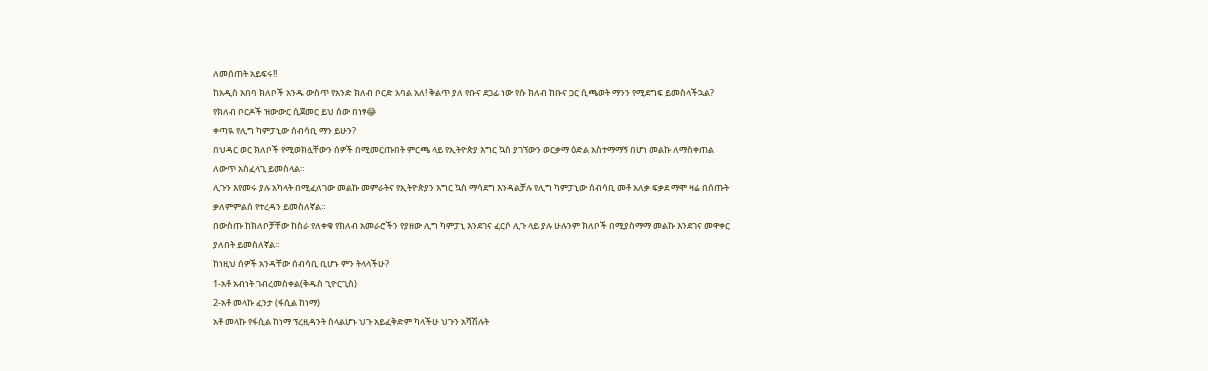ለመሰጠት አይፍሩ!!
ከአዲስ አበባ ክለቦች አንዱ ውስጥ የአንድ ክለብ ቦርድ አባል አለ! ቅልጥ ያለ የቡና ደጋፊ ነው የሱ ክለብ ከቡና ጋር ሲጫወት ማንን የሚደግፍ ይመስላችኋል?
የክለብ ቦርዶች ዝውውር ሲጀመር ይህ ሰው በነፃ😂
ቀጣዪ የሊግ ካምፓኒው ሰብሳቢ ማን ይሁን?
በህዳር ወር ክለቦች የሚወክሏቸውን ሰዎች በሚመርጡበት ምርጫ ላይ የኢትዮጵያ እግር ኳስ ያገኘውን ወርቃማ ዕድል አስተማማኝ በሆነ መልኩ ለማስቀጠል ለውጥ አስፈላጊ ይመስላል።
ሊጉን እየመሩ ያሉ አካላት በሚፈለገው መልኩ መምራትና የኢትዮጵያን እግር ኳስ ማሳደግ እንዳልቻሉ የሊግ ካምፓኒው ሰብሳቢ መቶ አለቃ ፍቃደ ማሞ ዛሬ በሰጡት ቃለምምልሰ የተረዳን ይመስለኛል።
በውስጡ ከክለቦቻቸው ከስራ የለቀቁ የክለብ አመራሮችን የያዘው ሊግ ካምፓኒ እንደገና ፈርሶ ሊጉ ላይ ያሉ ሁሉንም ክለቦች በሚያስማማ መልኩ እንደገና መዋቀር ያለበት ይመስለኛል።
ከነዚህ ሰዎች አንዳቸው ሰብሳቢ ቢሆኑ ምን ትላላችሁ?
1-አቶ አብነት ገብረመስቀል(ቅዱስ ጊዮርጊስ)
2-አቶ መላኩ ፈንታ (ፋሲል ከነማ)
አቶ መላኩ የፋሲል ከነማ ፕረዚዳንት ስላልሆኑ ህጉ አይፈቅድም ካላችሁ ህጉን አሻሽሉት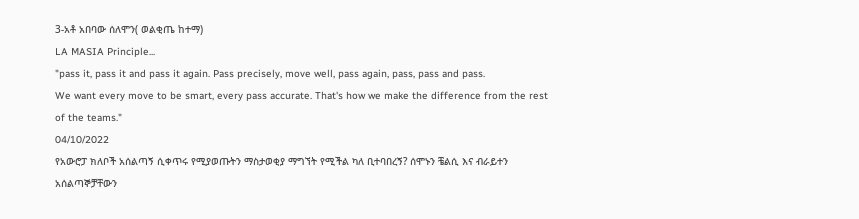3-አቶ አበባው ሰለሞን( ወልቂጤ ከተማ)
LA MASIA Principle...
"pass it, pass it and pass it again. Pass precisely, move well, pass again, pass, pass and pass.
We want every move to be smart, every pass accurate. That's how we make the difference from the rest of the teams."
04/10/2022
የአውሮፓ ክለቦች አሰልጣኝ ሲቀጥሩ የሚያወጡትን ማስታወቂያ ማግኘት የሚችል ካለ ቢተባበረኝ? ሰሞኑን ቼልሲ እና ብራይተን አሰልጣኞቻቸውን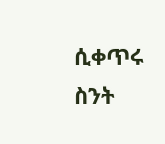ሲቀጥሩ ስንት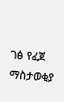ገፅ የፈጀ ማስታወቂያ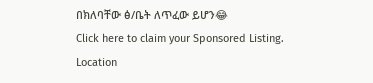በክለባቸው ፅ/ቤት ለጥፈው ይሆን😂
Click here to claim your Sponsored Listing.
Location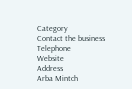Category
Contact the business
Telephone
Website
Address
Arba Mintch